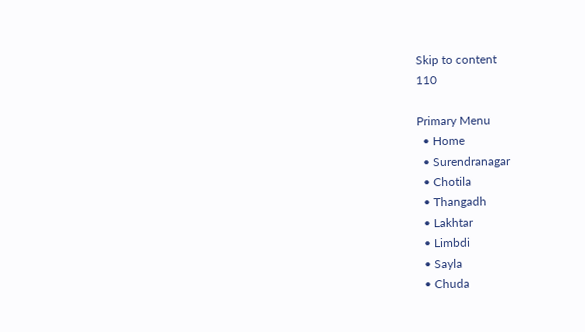Skip to content
110

Primary Menu
  • Home
  • Surendranagar
  • Chotila
  • Thangadh
  • Lakhtar
  • Limbdi
  • Sayla
  • Chuda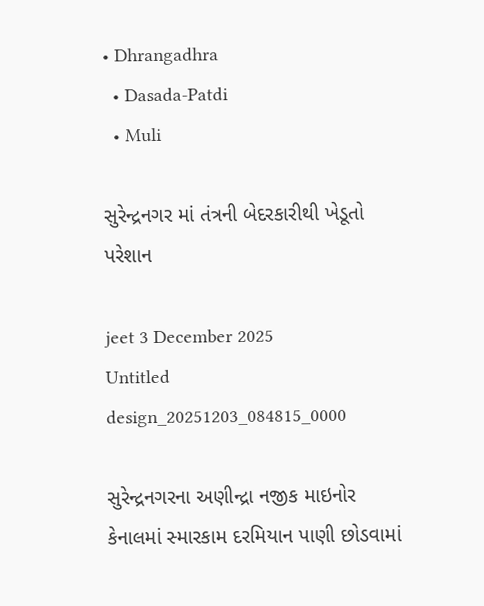• Dhrangadhra
  • Dasada-Patdi
  • Muli

સુરેન્દ્રનગર માં તંત્રની બેદરકારીથી ખેડૂતો પરેશાન

jeet 3 December 2025
Untitled design_20251203_084815_0000

સુરેન્દ્રનગરના અણીન્દ્રા નજીક માઇનોર કેનાલમાં સ્મારકામ દરમિયાન પાણી છોડવામાં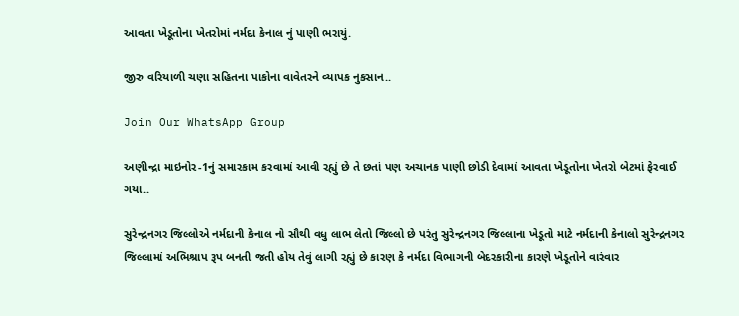આવતા ખેડૂતોના ખેતરોમાં નર્મદા કેનાલ નું પાણી ભરાયું.

જીરુ વરિયાળી ચણા સહિતના પાકોના વાવેતરને વ્યાપક નુકસાન..

Join Our WhatsApp Group

અણીન્દ્રા માઇનોર-1નું સમારકામ કરવામાં આવી રહ્યું છે તે છતાં પણ અચાનક પાણી છોડી દેવામાં આવતા ખેડૂતોના ખેતરો બેટમાં ફેરવાઈ ગયા..

સુરેન્દ્રનગર જિલ્લોએ નર્મદાની કેનાલ નો સૌથી વધુ લાભ લેતો જિલ્લો છે પરંતુ સુરેન્દ્રનગર જિલ્લાના ખેડૂતો માટે નર્મદાની કેનાલો સુરેન્દ્રનગર જિલ્લામાં અભિશ્રાપ રૂપ બનતી જતી હોય તેવું લાગી રહ્યું છે કારણ કે નર્મદા વિભાગની બેદરકારીના કારણે ખેડૂતોને વારંવાર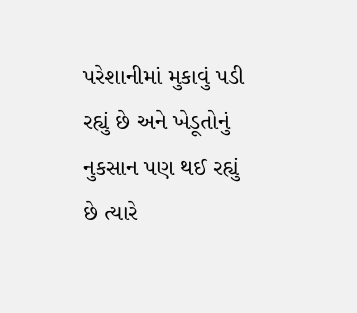પરેશાનીમાં મુકાવું પડી રહ્યું છે અને ખેડૂતોનું નુકસાન પણ થઈ રહ્યું છે ત્યારે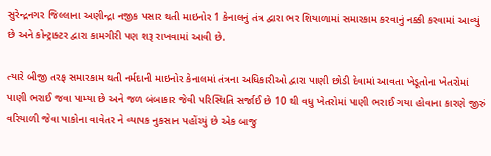સુરેન્દ્રનગર જિલ્લાના અણીન્દ્રા નજીક પસાર થતી માઇનોર 1 કેનાલનું તંત્ર દ્વારા ભર શિયાળામાં સમારકામ કરવાનું નક્કી કરવામાં આવ્યું છે અને કોન્ટ્રાક્ટર દ્વારા કામગીરી પણ શરૂ રાખવામાં આવી છે.

ત્યારે બીજી તરફ સમારકામ થતી નર્મદાની માઇનોર કેનાલમાં તંત્રના અધિકારીઓ દ્વારા પાણી છોડી દેવામાં આવતા ખેડૂતોના ખેતરોમાં પાણી ભરાઈ જવા પામ્યા છે અને જળ બંબાકાર જેવી પરિસ્થિતિ સર્જાઈ છે 10 થી વધુ ખેતરોમાં પાણી ભરાઈ ગયા હોવાના કારણે જીરું વરિયાળી જેવા પાકોના વાવેતર ને વ્યાપક નુકસાન પહોંચ્યું છે એક બાજુ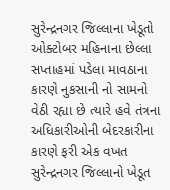સુરેન્દ્રનગર જિલ્લાના ખેડૂતો ઓક્ટોબર મહિનાના છેલ્લા સપ્તાહમાં પડેલા માવઠાના કારણે નુકસાની નો સામનો વેઠી રહ્યા છે ત્યારે હવે તંત્રના અધિકારીઓની બેદરકારીના કારણે ફરી એક વખત સુરેન્દ્રનગર જિલ્લાનો ખેડૂત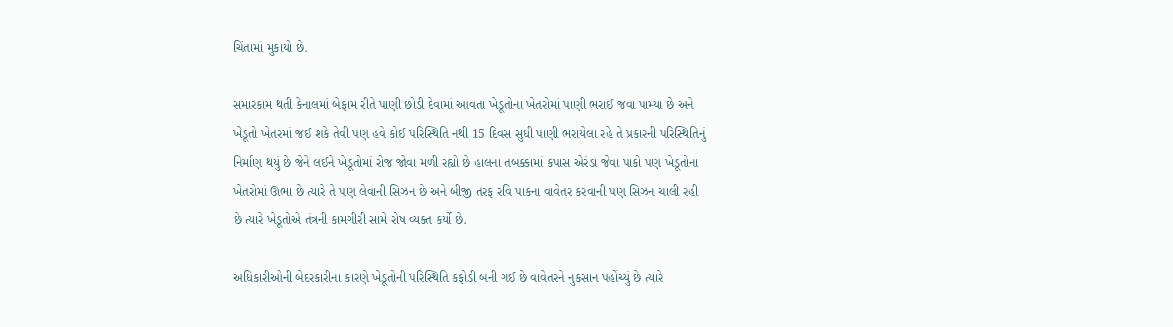ચિંતામાં મુકાયો છે.

સમારકામ થતી કેનાલમાં બેફામ રીતે પાણી છોડી દેવામાં આવતા ખેડૂતોના ખેતરોમાં પાણી ભરાઈ જવા પામ્યા છે અને ખેડૂતો ખેતરમાં જઈ શકે તેવી પણ હવે કોઈ પરિસ્થિતિ નથી 15 દિવસ સુધી પાણી ભરાયેલા રહે તે પ્રકારની પરિસ્થિતિનું નિર્માણ થયું છે જેને લઈને ખેડૂતોમાં રોજ જોવા મળી રહ્યો છે હાલના તબક્કામાં કપાસ એરંડા જેવા પાકો પણ ખેડૂતોના ખેતરોમાં ઊભા છે ત્યારે તે પણ લેવાની સિઝન છે અને બીજી તરફ રવિ પાકના વાવેતર કરવાની પણ સિઝન ચાલી રહી છે ત્યારે ખેડૂતોએ તંત્રની કામગીરી સામે રોષ વ્યક્ત કર્યો છે.

અધિકારીઓની બેદરકારીના કારણે ખેડૂતોની પરિસ્થિતિ કફોડી બની ગઈ છે વાવેતરને નુકસાન પહોંચ્યું છે ત્યારે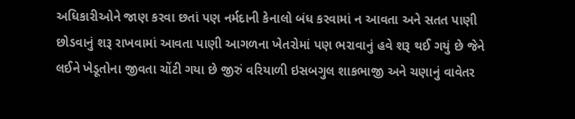અધિકારીઓને જાણ કરવા છતાં પણ નર્મદાની કેનાલો બંધ કરવામાં ન આવતા અને સતત પાણી છોડવાનું શરૂ રાખવામાં આવતા પાણી આગળના ખેતરોમાં પણ ભરાવાનું હવે શરૂ થઈ ગયું છે જેને લઈને ખેડૂતોના જીવતા ચોંટી ગયા છે જીરું વરિયાળી ઇસબગુલ શાકભાજી અને ચણાનું વાવેતર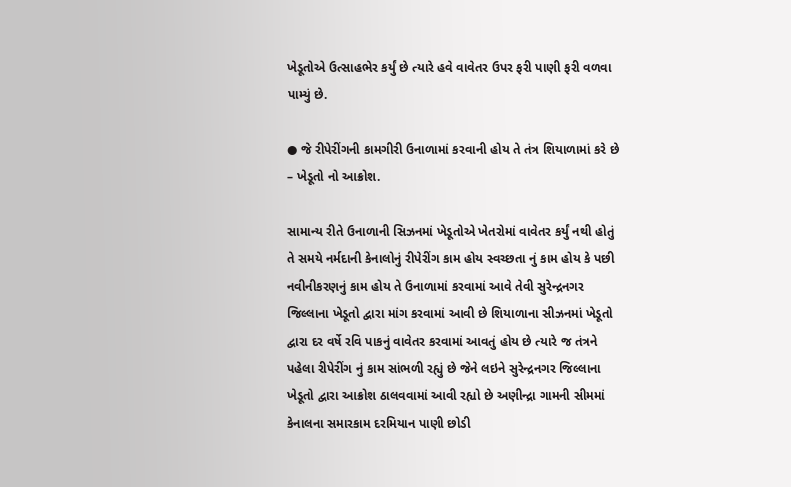ખેડૂતોએ ઉત્સાહભેર કર્યું છે ત્યારે હવે વાવેતર ઉપર ફરી પાણી ફરી વળવા પામ્યું છે.

● જે રીપેરીંગની કામગીરી ઉનાળામાં કરવાની હોય તે તંત્ર શિયાળામાં કરે છે – ખેડૂતો નો આક્રોશ.

સામાન્ય રીતે ઉનાળાની સિઝનમાં ખેડૂતોએ ખેતરોમાં વાવેતર કર્યું નથી હોતું તે સમયે નર્મદાની કેનાલોનું રીપેરીંગ કામ હોય સ્વચ્છતા નું કામ હોય કે પછી નવીનીકરણનું કામ હોય તે ઉનાળામાં કરવામાં આવે તેવી સુરેન્દ્રનગર જિલ્લાના ખેડૂતો દ્વારા માંગ કરવામાં આવી છે શિયાળાના સીઝનમાં ખેડૂતો દ્વારા દર વર્ષે રવિ પાકનું વાવેતર કરવામાં આવતું હોય છે ત્યારે જ તંત્રને પહેલા રીપેરીંગ નું કામ સાંભળી રહ્યું છે જેને લઇને સુરેન્દ્રનગર જિલ્લાના ખેડૂતો દ્વારા આક્રોશ ઠાલવવામાં આવી રહ્યો છે અણીન્દ્રા ગામની સીમમાં કેનાલના સમારકામ દરમિયાન પાણી છોડી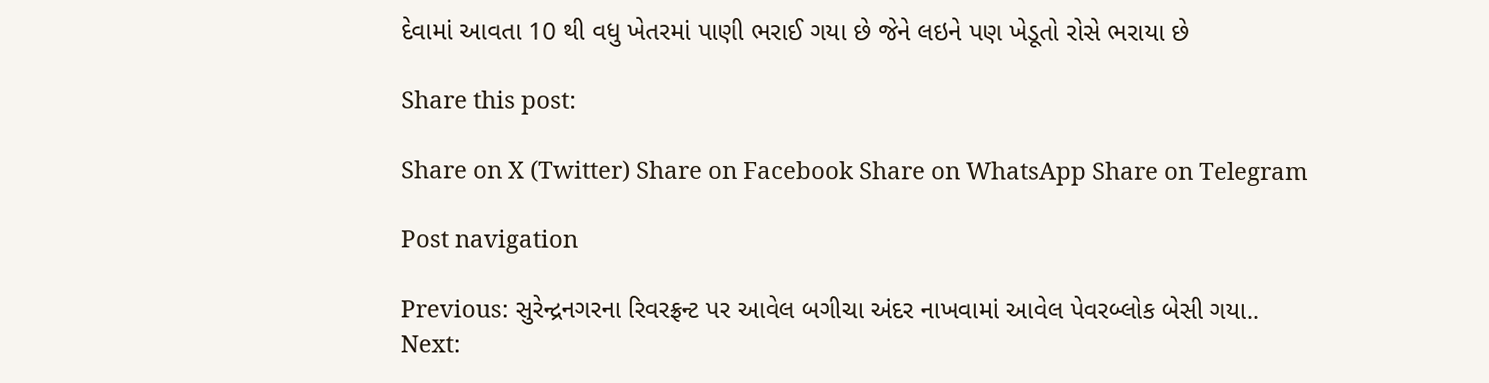દેવામાં આવતા 10 થી વધુ ખેતરમાં પાણી ભરાઈ ગયા છે જેને લઇને પણ ખેડૂતો રોસે ભરાયા છે

Share this post:

Share on X (Twitter) Share on Facebook Share on WhatsApp Share on Telegram

Post navigation

Previous: સુરેન્દ્રનગરના રિવરફ્રન્ટ પર આવેલ બગીચા અંદર નાખવામાં આવેલ પેવરબ્લોક બેસી ગયા..
Next: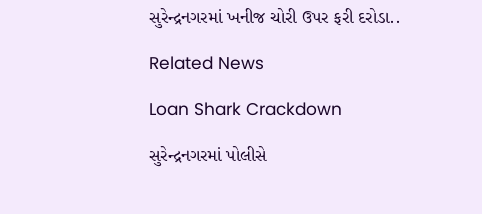સુરેન્દ્રનગરમાં ખનીજ ચોરી ઉપર ફરી દરોડા..

Related News

Loan Shark Crackdown

સુરેન્દ્રનગરમાં પોલીસે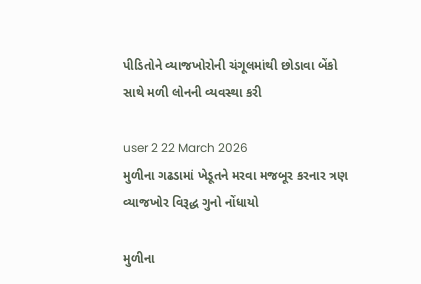પીડિતોને વ્યાજખોરોની ચંગૂલમાંથી છોડાવા બેંકો સાથે મળી લોનની વ્યવસ્થા કરી

user 2 22 March 2026
મુળીના ગઢડામાં ખેડૂતને મરવા મજબૂર કરનાર ત્રણ વ્યાજખોર વિરૂદ્ધ ગુનો નોંધાયો

મુળીના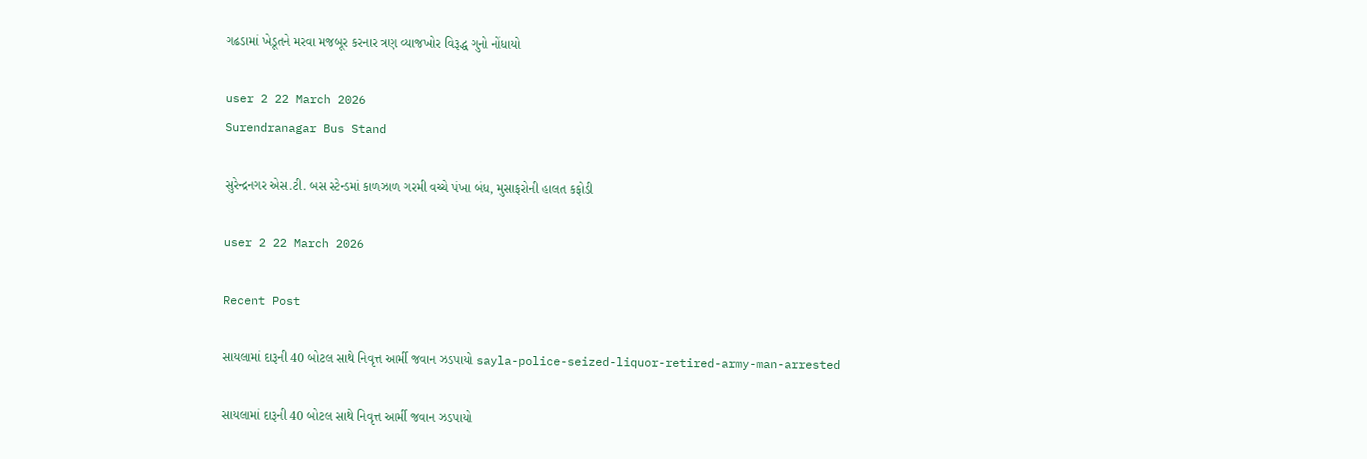ગઢડામાં ખેડૂતને મરવા મજબૂર કરનાર ત્રણ વ્યાજખોર વિરૂદ્ધ ગુનો નોંધાયો

user 2 22 March 2026
Surendranagar Bus Stand

સુરેન્દ્રનગર એસ.ટી. બસ સ્ટેન્ડમાં કાળઝાળ ગરમી વચ્ચે પંખા બંધ, મુસાફરોની હાલત કફોડી

user 2 22 March 2026

Recent Post

સાયલામાં દારૂની 40 બોટલ સાથે નિવૃત્ત આર્મી જવાન ઝડપાયો sayla-police-seized-liquor-retired-army-man-arrested

સાયલામાં દારૂની 40 બોટલ સાથે નિવૃત્ત આર્મી જવાન ઝડપાયો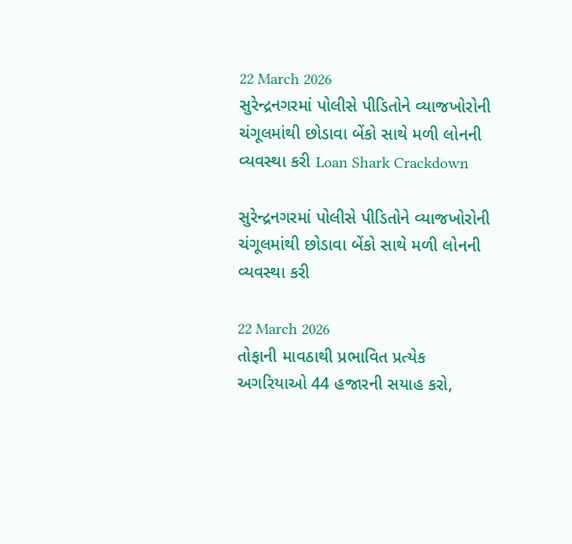22 March 2026
સુરેન્દ્રનગરમાં પોલીસે પીડિતોને વ્યાજખોરોની ચંગૂલમાંથી છોડાવા બેંકો સાથે મળી લોનની વ્યવસ્થા કરી Loan Shark Crackdown

સુરેન્દ્રનગરમાં પોલીસે પીડિતોને વ્યાજખોરોની ચંગૂલમાંથી છોડાવા બેંકો સાથે મળી લોનની વ્યવસ્થા કરી

22 March 2026
તોફાની માવઠાથી પ્રભાવિત પ્રત્યેક અગરિયાઓ 44 હજારની સયાહ કરો,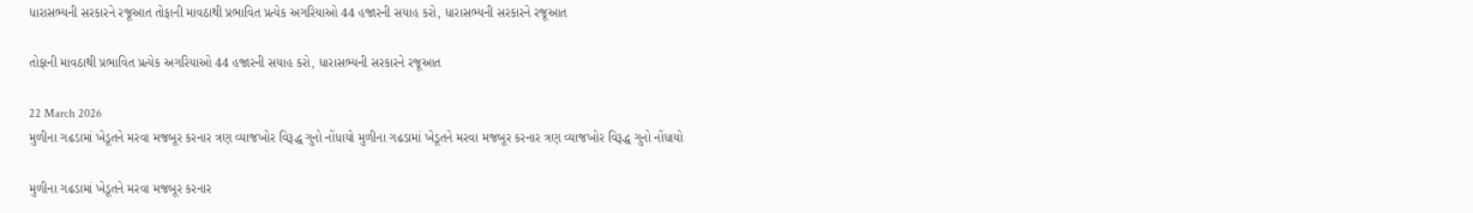ધારાસભ્યની સરકારને રજૂઆત તોફાની માવઠાથી પ્રભાવિત પ્રત્યેક અગરિયાઓ 44 હજારની સયાહ કરો, ધારાસભ્યની સરકારને રજૂઆત

તોફાની માવઠાથી પ્રભાવિત પ્રત્યેક અગરિયાઓ 44 હજારની સયાહ કરો, ધારાસભ્યની સરકારને રજૂઆત

22 March 2026
મુળીના ગઢડામાં ખેડૂતને મરવા મજબૂર કરનાર ત્રણ વ્યાજખોર વિરૂદ્ધ ગુનો નોંધાયો મુળીના ગઢડામાં ખેડૂતને મરવા મજબૂર કરનાર ત્રણ વ્યાજખોર વિરૂદ્ધ ગુનો નોંધાયો

મુળીના ગઢડામાં ખેડૂતને મરવા મજબૂર કરનાર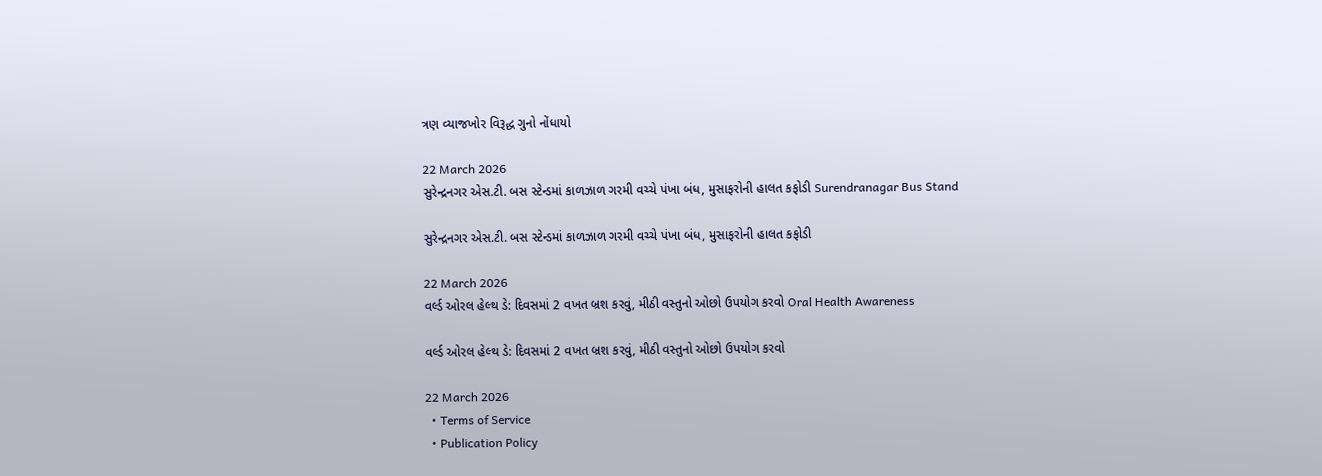ત્રણ વ્યાજખોર વિરૂદ્ધ ગુનો નોંધાયો

22 March 2026
સુરેન્દ્રનગર એસ.ટી. બસ સ્ટેન્ડમાં કાળઝાળ ગરમી વચ્ચે પંખા બંધ, મુસાફરોની હાલત કફોડી Surendranagar Bus Stand

સુરેન્દ્રનગર એસ.ટી. બસ સ્ટેન્ડમાં કાળઝાળ ગરમી વચ્ચે પંખા બંધ, મુસાફરોની હાલત કફોડી

22 March 2026
વર્લ્ડ ઓરલ હેલ્થ ડે: દિવસમાં 2 વખત બ્રશ કરવું, મીઠી વસ્તુનો ઓછો ઉપયોગ કરવો Oral Health Awareness

વર્લ્ડ ઓરલ હેલ્થ ડે: દિવસમાં 2 વખત બ્રશ કરવું, મીઠી વસ્તુનો ઓછો ઉપયોગ કરવો

22 March 2026
  • Terms of Service
  • Publication Policy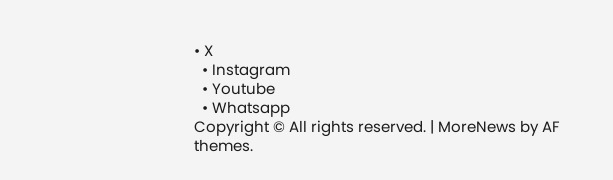• X
  • Instagram
  • Youtube
  • Whatsapp
Copyright © All rights reserved. | MoreNews by AF themes.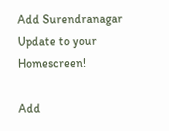Add Surendranagar Update to your Homescreen!

Add